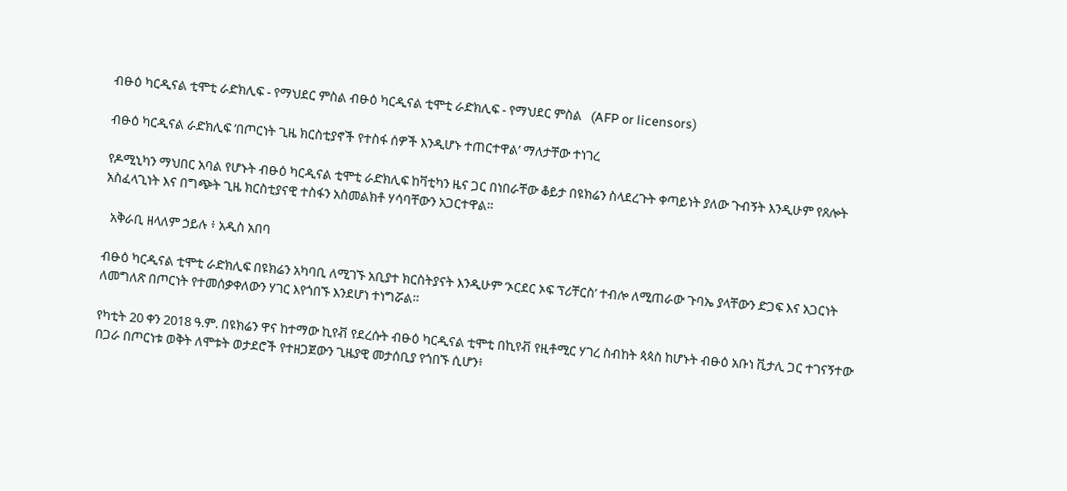ብፁዕ ካርዲናል ቲሞቲ ራድክሊፍ - የማህደር ምስል ብፁዕ ካርዲናል ቲሞቲ ራድክሊፍ - የማህደር ምስል   (AFP or licensors)

ብፁዕ ካርዲናል ራድክሊፍ ‘በጦርነት ጊዜ ክርስቲያኖች የተስፋ ሰዎች እንዲሆኑ ተጠርተዋል’ ማለታቸው ተነገረ

የዶሚኒካን ማህበር አባል የሆኑት ብፁዕ ካርዲናል ቲሞቲ ራድክሊፍ ከቫቲካን ዜና ጋር በነበራቸው ቆይታ በዩክሬን ስላደረጉት ቀጣይነት ያለው ጉብኝት እንዲሁም የጸሎት አስፈላጊነት እና በግጭት ጊዜ ክርስቲያናዊ ተስፋን አስመልክቶ ሃሳባቸውን አጋርተዋል።

  አቅራቢ ዘላለም ኃይሉ ፥ አዲስ አበባ

ብፁዕ ካርዲናል ቲሞቲ ራድክሊፍ በዩክሬን አካባቢ ለሚገኙ አቢያተ ክርስትያናት እንዲሁም ‘ኦርደር ኦፍ ፕሪቸርስ’ ተብሎ ለሚጠራው ጉባኤ ያላቸውን ድጋፍ እና አጋርነት ለመግለጽ በጦርነት የተመሰቃቀለውን ሃገር እየጎበኙ እንደሆነ ተነግሯል።

የካቲት 20 ቀን 2018 ዓ.ም. በዩክሬን ዋና ከተማው ኪየቭ የደረሱት ብፁዕ ካርዲናል ቲሞቲ በኪየቭ የዚቶሚር ሃገረ ስብከት ጳጳስ ከሆኑት ብፁዕ አቡነ ቪታሊ ጋር ተገናኝተው በጋራ በጦርነቱ ወቅት ለሞቱት ወታደሮች የተዘጋጀውን ጊዜያዊ መታሰቢያ የጎበኙ ሲሆን፥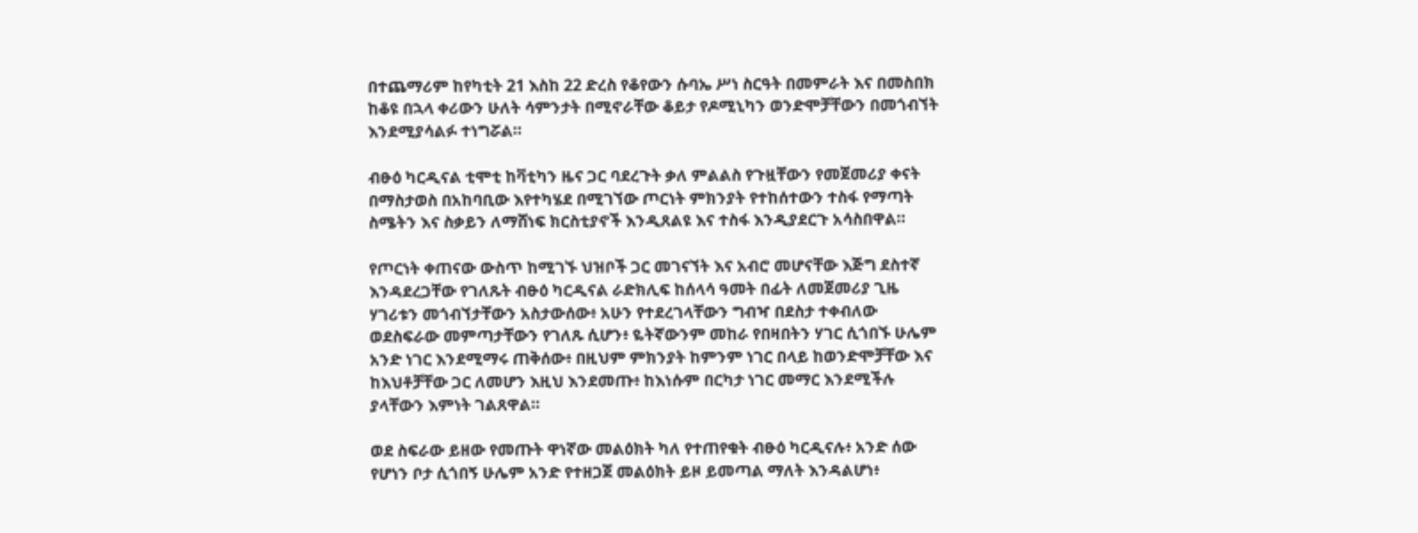በተጨማሪም ከየካቲት 21 እስከ 22 ድረስ የቆየውን ሱባኤ ሥነ ስርዓት በመምራት እና በመስበክ ከቆዩ በኋላ ቀሪውን ሁለት ሳምንታት በሚኖራቸው ቆይታ የዶሚኒካን ወንድሞቻቸውን በመጎብኘት እንደሚያሳልፉ ተነግሯል።

ብፁዕ ካርዲናል ቲሞቲ ከቫቲካን ዜና ጋር ባደረጉት ቃለ ምልልስ የጉዟቸውን የመጀመሪያ ቀናት በማስታወስ በአከባቢው እየተካሄደ በሚገኘው ጦርነት ምክንያት የተከሰተውን ተስፋ የማጣት ስሜትን እና ስቃይን ለማሸነፍ ክርስቲያኖች እንዲጸልዩ እና ተስፋ እንዲያደርጉ አሳስበዋል።

የጦርነት ቀጠናው ውስጥ ከሚገኙ ህዝቦች ጋር መገናኘት እና አብሮ መሆናቸው እጅግ ደስተኛ እንዳደረጋቸው የገለጹት ብፁዕ ካርዲናል ራድክሊፍ ከሰላሳ ዓመት በፊት ለመጀመሪያ ጊዜ ሃገሪቱን መጎብኘታቸውን አስታውሰው፥ አሁን የተደረገላቸውን ግብዣ በደስታ ተቀብለው ወደስፍራው መምጣታቸውን የገለጹ ሲሆን፥ ዬትኛውንም መከራ የበዛበትን ሃገር ሲጎበኙ ሁሌም አንድ ነገር እንደሚማሩ ጠቅሰው፥ በዚህም ምክንያት ከምንም ነገር በላይ ከወንድሞቻቸው እና ከእህቶቻቸው ጋር ለመሆን እዚህ እንደመጡ፥ ከእነሱም በርካታ ነገር መማር እንደሚችሉ ያላቸውን እምነት ገልጸዋል።

ወደ ስፍራው ይዘው የመጡት ዋነኛው መልዕክት ካለ የተጠየቁት ብፁዕ ካርዲናሉ፥ አንድ ሰው የሆነን ቦታ ሲጎበኝ ሁሌም አንድ የተዘጋጀ መልዕክት ይዞ ይመጣል ማለት እንዳልሆነ፥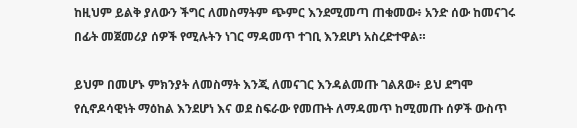ከዚህም ይልቅ ያለውን ችግር ለመስማትም ጭምር እንደሚመጣ ጠቁመው፥ አንድ ሰው ከመናገሩ በፊት መጀመሪያ ሰዎች የሚሉትን ነገር ማዳመጥ ተገቢ እንደሆነ አስረድተዋል።

ይህም በመሆኑ ምክንያት ለመስማት እንጂ ለመናገር እንዳልመጡ ገልጸው፥ ይህ ደግሞ የሲኖዶሳዊነት ማዕከል እንደሆነ እና ወደ ስፍራው የመጡት ለማዳመጥ ከሚመጡ ሰዎች ውስጥ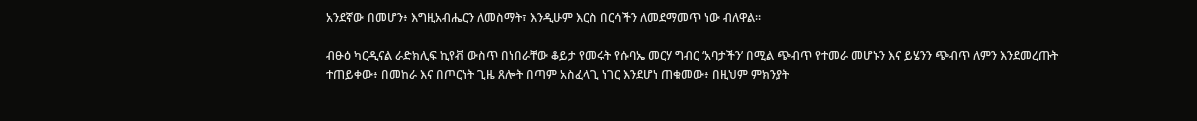አንደኛው በመሆን፥ እግዚአብሔርን ለመስማት፣ እንዲሁም እርስ በርሳችን ለመደማመጥ ነው ብለዋል።

ብፁዕ ካርዲናል ራድክሊፍ ኪየቭ ውስጥ በነበራቸው ቆይታ የመሩት የሱባኤ መርሃ ግብር ‘አባታችን’ በሚል ጭብጥ የተመራ መሆኑን እና ይሄንን ጭብጥ ለምን እንደመረጡት ተጠይቀው፥ በመከራ እና በጦርነት ጊዜ ጸሎት በጣም አስፈላጊ ነገር እንደሆነ ጠቁመው፥ በዚህም ምክንያት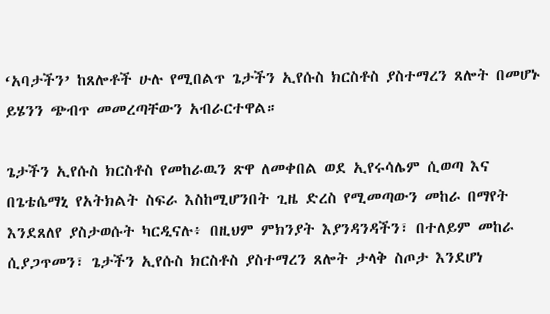‘አባታችን’ ከጸሎቶች ሁሉ የሚበልጥ ጌታችን ኢየሱስ ክርስቶስ ያስተማረን ጸሎት በመሆኑ ይሄንን ጭብጥ መመረጣቸውን አብራርተዋል።

ጌታችን ኢየሱስ ክርስቶስ የመከራዉን ጽዋ ለመቀበል ወደ ኢየሩሳሌም ሲወጣ እና በጌቴሴማኒ የአትክልት ስፍራ እስከሚሆንበት ጊዜ ድረስ የሚመጣውን መከራ በማየት እንደጸለየ ያስታወሱት ካርዲናሉ፥ በዚህም ምክንያት እያንዳንዳችን፣ በተለይም መከራ ሲያጋጥመን፣ ጌታችን ኢየሱስ ክርስቶስ ያስተማረን ጸሎት ታላቅ ስጦታ እንደሆነ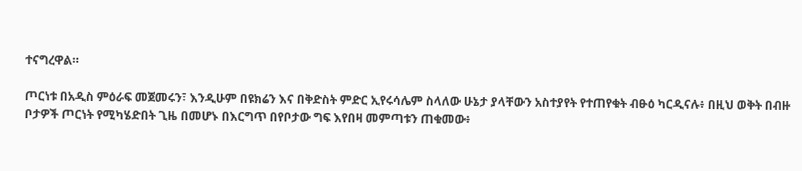ተናግረዋል።

ጦርነቱ በአዲስ ምዕራፍ መጀመሩን፣ እንዲሁም በዩክሬን እና በቅድስት ምድር ኢየሩሳሌም ስላለው ሁኔታ ያላቸውን አስተያየት የተጠየቁት ብፁዕ ካርዲናሉ፥ በዚህ ወቅት በብዙ ቦታዎች ጦርነት የሚካሄድበት ጊዜ በመሆኑ በእርግጥ በየቦታው ግፍ እየበዛ መምጣቱን ጠቁመው፥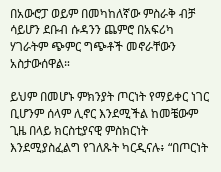በአውሮፓ ወይም በመካከለኛው ምስራቅ ብቻ ሳይሆን ደቡብ ሱዳንን ጨምሮ በአፍሪካ ሃገራትም ጭምር ግጭቶች መኖራቸውን አስታውሰዋል።

ይህም በመሆኑ ምክንያት ጦርነት የማይቀር ነገር ቢሆንም ሰላም ሊኖር እንደሚችል ከመቼውም ጊዜ በላይ ክርስቲያናዊ ምስክርነት እንደሚያስፈልግ የገለጹት ካርዲናሉ፥ “በጦርነት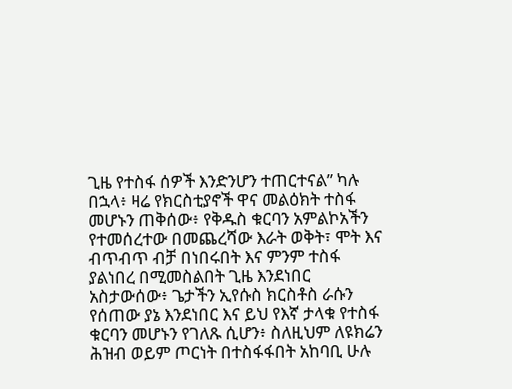ጊዜ የተስፋ ሰዎች እንድንሆን ተጠርተናል” ካሉ በኋላ፥ ዛሬ የክርስቲያኖች ዋና መልዕክት ተስፋ መሆኑን ጠቅሰው፥ የቅዱስ ቁርባን አምልኮአችን የተመሰረተው በመጨረሻው እራት ወቅት፣ ሞት እና ብጥብጥ ብቻ በነበሩበት እና ምንም ተስፋ ያልነበረ በሚመስልበት ጊዜ እንደነበር አስታውሰው፥ ጌታችን ኢየሱስ ክርስቶስ ራሱን የሰጠው ያኔ እንደነበር እና ይህ የእኛ ታላቁ የተስፋ ቁርባን መሆኑን የገለጹ ሲሆን፥ ስለዚህም ለዩክሬን ሕዝብ ወይም ጦርነት በተስፋፋበት አከባቢ ሁሉ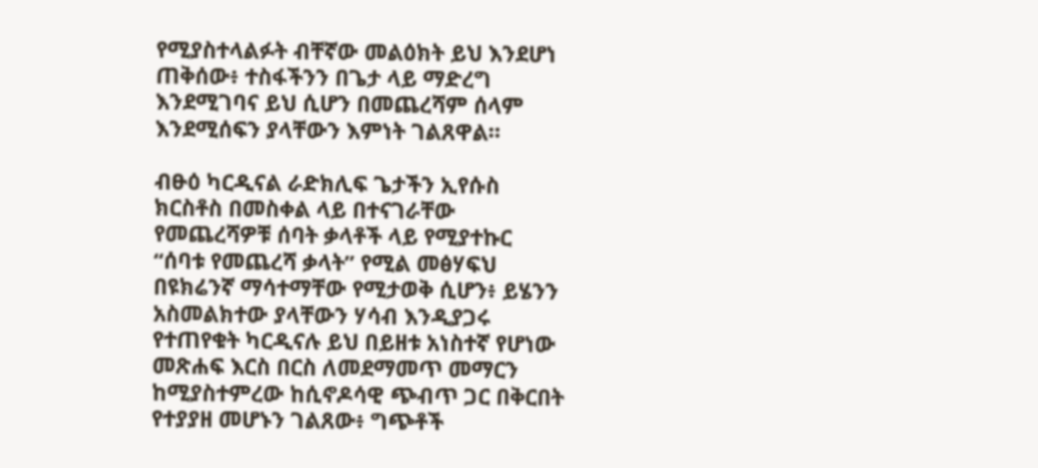የሚያስተላልፉት ብቸኛው መልዕክት ይህ እንደሆነ ጠቅሰው፥ ተስፋችንን በጌታ ላይ ማድረግ እንደሚገባና ይህ ሲሆን በመጨረሻም ሰላም እንደሚሰፍን ያላቸውን እምነት ገልጸዋል።

ብፁዕ ካርዲናል ራድክሊፍ ጌታችን ኢየሱስ ክርስቶስ በመስቀል ላይ በተናገራቸው የመጨረሻዎቹ ሰባት ቃላቶች ላይ የሚያተኩር “ሰባቱ የመጨረሻ ቃላት” የሚል መፅሃፍህ በዩክሬንኛ ማሳተማቸው የሚታወቅ ሲሆን፥ ይሄንን አስመልክተው ያላቸውን ሃሳብ እንዲያጋሩ የተጠየቁት ካርዲናሉ ይህ በይዘቱ አነስተኛ የሆነው መጽሐፍ እርስ በርስ ለመደማመጥ መማርን ከሚያስተምረው ከሲኖዶሳዊ ጭብጥ ጋር በቅርበት የተያያዘ መሆኑን ገልጸው፥ ግጭቶች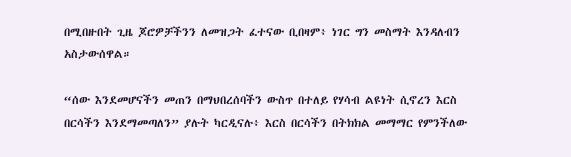በሚበዙበት ጊዜ ጆሮዎቻችንን ለመዝጋት ፈተናው ቢበዛም፥ ነገር ግን መስማት እንዳለብን አስታውሰዋል።

“ሰው እንደመሆናችን መጠን በማህበረሰባችን ውስጥ በተለይ የሃሳብ ልዩነት ሲኖረን እርስ በርሳችን እንደማመጣለን” ያሉት ካርዲናሉ፥ እርስ በርሳችን በትክክል መማማር የምንችለው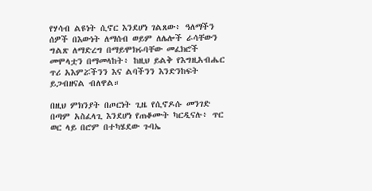የሃሳብ ልዩነት ሲኖር እንደሆነ ገልጸው፥ ዓለማችን ሰዎች በእውነት ለማሰብ ወይም ለሌሎች ራሳቸውን ግልጽ ለማድረግ በማይሞክሩባቸው መፈክሮች መሞላቷን በማመላከት፥ ከዚህ ይልቅ የእግዚአብሔር ጥሪ አእምሯችንን እና ልባችንን እንድንከፍት ይጋብዘናል ብለዋል።

በዚህ ምክንያት በጦርነት ጊዜ የሲኖዶሱ መንገድ በጣም አስፈላጊ እንደሆነ የጠቆሙት ካርዲናሉ፥ ጥር ወር ላይ በሮም በተካሄደው ጉባኤ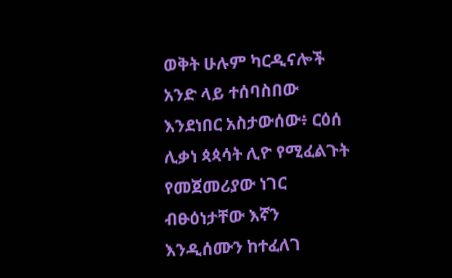ወቅት ሁሉም ካርዲናሎች አንድ ላይ ተሰባስበው እንደነበር አስታውሰው፥ ርዕሰ ሊቃነ ጳጳሳት ሊዮ የሚፈልጉት የመጀመሪያው ነገር ብፁዕነታቸው እኛን እንዲሰሙን ከተፈለገ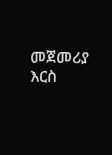መጀመሪያ እርስ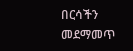በርሳችን መደማመጥ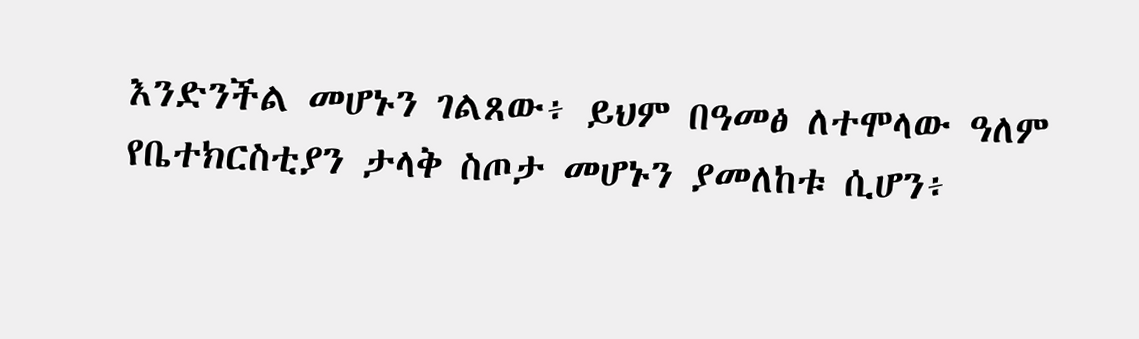እንድንችል መሆኑን ገልጸው፥ ይህም በዓመፅ ለተሞላው ዓለም የቤተክርስቲያን ታላቅ ስጦታ መሆኑን ያመለከቱ ሲሆን፥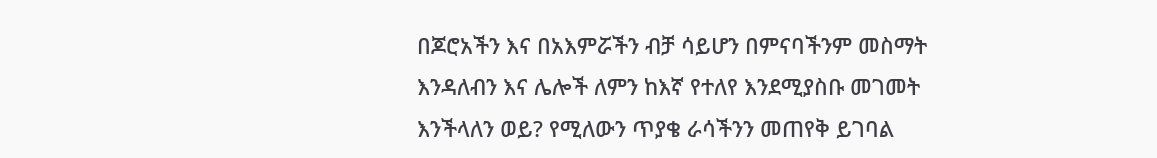በጆሮአችን እና በአእምሯችን ብቻ ሳይሆን በምናባችንም መስማት እንዳለብን እና ሌሎች ለምን ከእኛ የተለየ እንደሚያስቡ መገመት እንችላለን ወይ? የሚለውን ጥያቄ ራሳችንን መጠየቅ ይገባል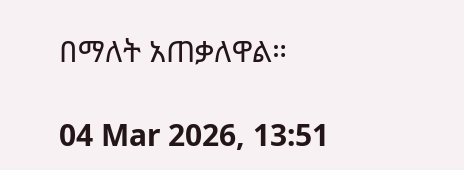በማለት አጠቃለዋል።

04 Mar 2026, 13:51